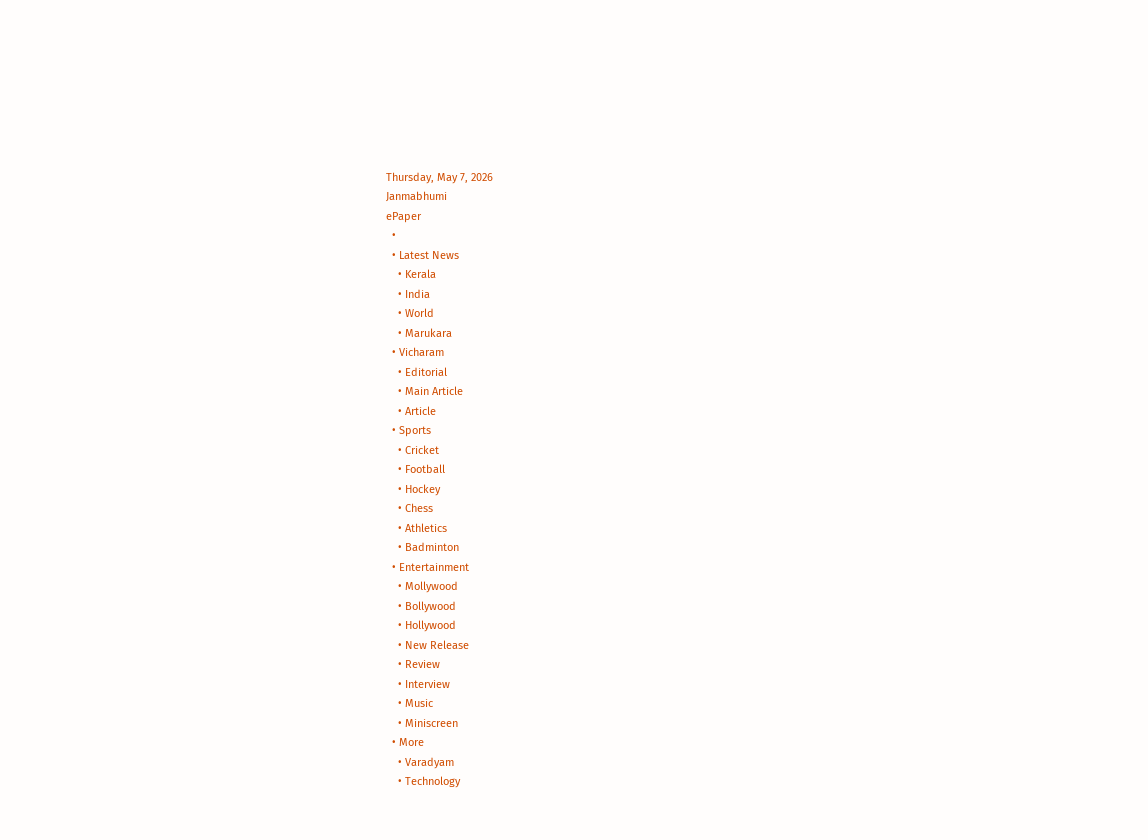Thursday, May 7, 2026
Janmabhumi
ePaper
  •
  • Latest News
    • Kerala
    • India
    • World
    • Marukara
  • Vicharam
    • Editorial
    • Main Article
    • Article
  • Sports
    • Cricket
    • Football
    • Hockey
    • Chess
    • Athletics
    • Badminton
  • Entertainment
    • Mollywood
    • Bollywood
    • Hollywood
    • New Release
    • Review
    • Interview
    • Music
    • Miniscreen
  • More
    • Varadyam
    • Technology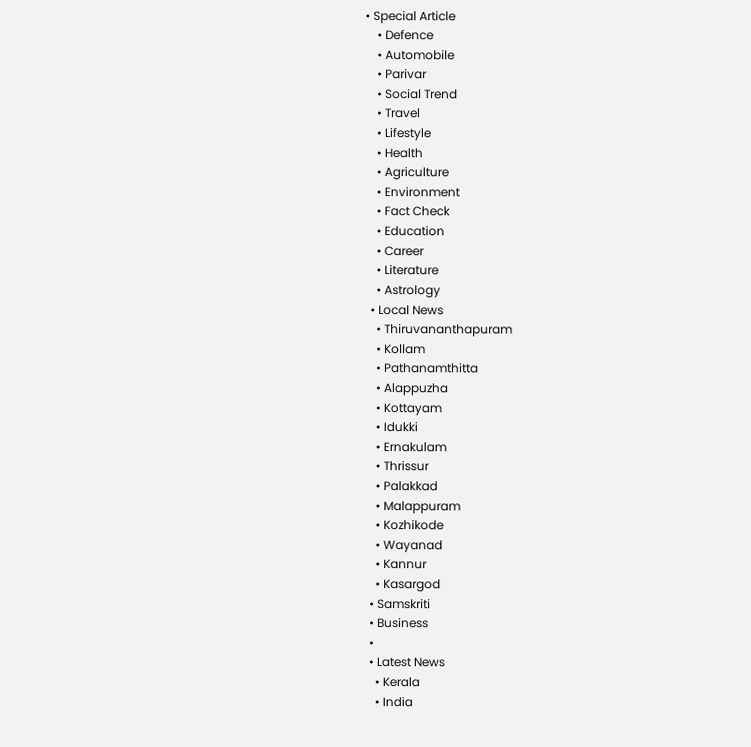• Special Article
    • Defence
    • Automobile
    • Parivar
    • Social Trend
    • Travel
    • Lifestyle
    • Health
    • Agriculture
    • Environment
    • Fact Check
    • Education
    • Career
    • Literature
    • Astrology
  • Local News
    • Thiruvananthapuram
    • Kollam
    • Pathanamthitta
    • Alappuzha
    • Kottayam
    • Idukki
    • Ernakulam
    • Thrissur
    • Palakkad
    • Malappuram
    • Kozhikode
    • Wayanad
    • Kannur
    • Kasargod
  • Samskriti
  • Business
  •
  • Latest News
    • Kerala
    • India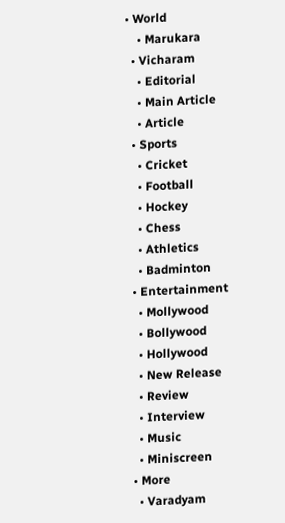• World
    • Marukara
  • Vicharam
    • Editorial
    • Main Article
    • Article
  • Sports
    • Cricket
    • Football
    • Hockey
    • Chess
    • Athletics
    • Badminton
  • Entertainment
    • Mollywood
    • Bollywood
    • Hollywood
    • New Release
    • Review
    • Interview
    • Music
    • Miniscreen
  • More
    • Varadyam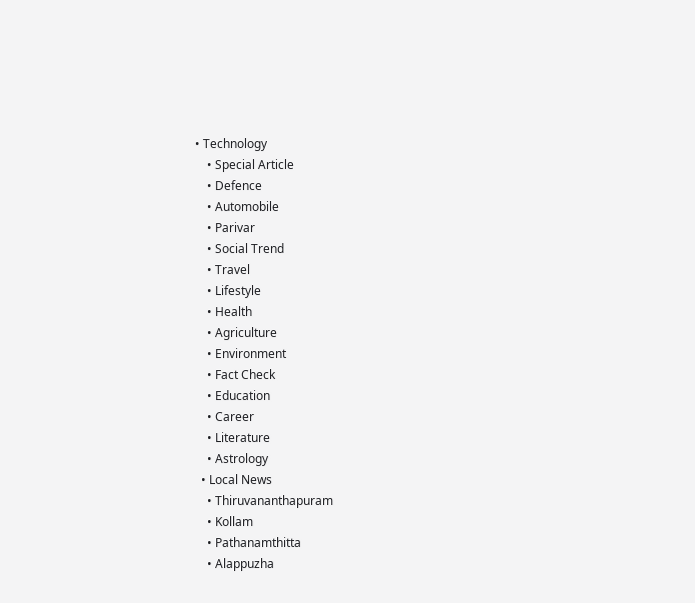• Technology
    • Special Article
    • Defence
    • Automobile
    • Parivar
    • Social Trend
    • Travel
    • Lifestyle
    • Health
    • Agriculture
    • Environment
    • Fact Check
    • Education
    • Career
    • Literature
    • Astrology
  • Local News
    • Thiruvananthapuram
    • Kollam
    • Pathanamthitta
    • Alappuzha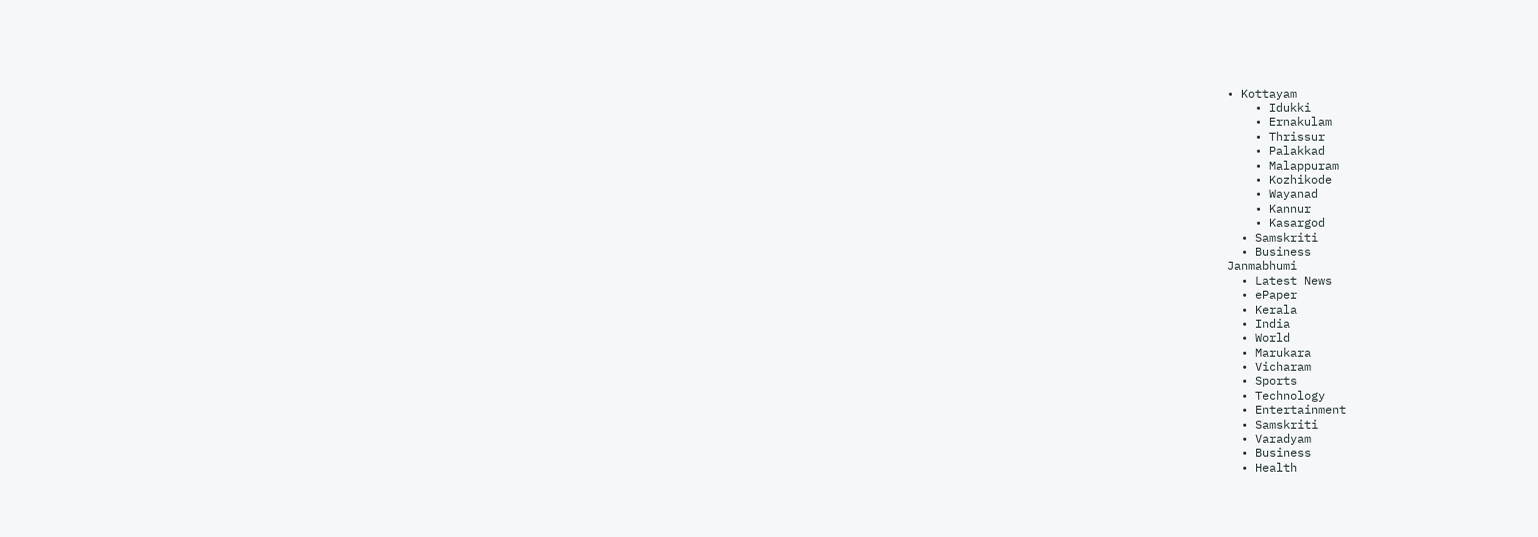• Kottayam
    • Idukki
    • Ernakulam
    • Thrissur
    • Palakkad
    • Malappuram
    • Kozhikode
    • Wayanad
    • Kannur
    • Kasargod
  • Samskriti
  • Business
Janmabhumi
  • Latest News
  • ePaper
  • Kerala
  • India
  • World
  • Marukara
  • Vicharam
  • Sports
  • Technology
  • Entertainment
  • Samskriti
  • Varadyam
  • Business
  • Health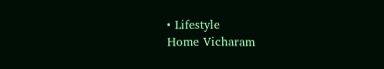• Lifestyle
Home Vicharam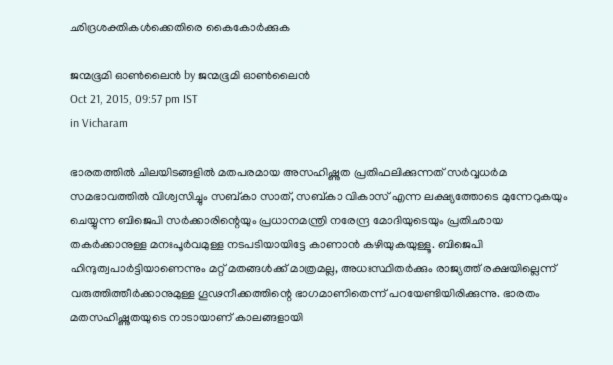ഛിദ്രശക്തികള്‍ക്കെതിരെ കൈകോര്‍ക്കുക

ജന്മഭൂമി ഓണ്‍ലൈന്‍ by ജന്മഭൂമി ഓണ്‍ലൈന്‍
Oct 21, 2015, 09:57 pm IST
in Vicharam

ഭാരതത്തില്‍ ചിലയിടങ്ങളില്‍ മതപരമായ അസഹിഷ്ണുത പ്രതിഫലിക്കുന്നത് സര്‍വ്വധര്‍മ സമഭാവത്തില്‍ വിശ്വസിച്ചും സബ്കാ സാത്, സബ്കാ വികാസ് എന്ന ലക്ഷ്യത്തോടെ മുന്നേറുകയും ചെയ്യുന്ന ബിജെപി സര്‍ക്കാരിന്റെയും പ്രധാനമന്ത്രി നരേന്ദ്ര മോദിയുടെയും പ്രതിഛായ തകര്‍ക്കാനുള്ള മനഃപൂര്‍വമുള്ള നടപടിയായിട്ടേ കാണാന്‍ കഴിയുകയുള്ളൂ. ബിജെപി ഹിന്ദുത്വപാര്‍ട്ടിയാണെന്നും മറ്റ് മതങ്ങള്‍ക്ക് മാത്രമല്ല, അധഃസ്ഥിതര്‍ക്കും രാജ്യത്ത് രക്ഷയില്ലെന്ന് വരുത്തിത്തീര്‍ക്കാനുമുള്ള ഗൂഢനീക്കത്തിന്റെ ഭാഗമാണിതെന്ന് പറയേണ്ടിയിരിക്കുന്നു. ഭാരതം മതസഹിഷ്ണുതയുടെ നാടായാണ് കാലങ്ങളായി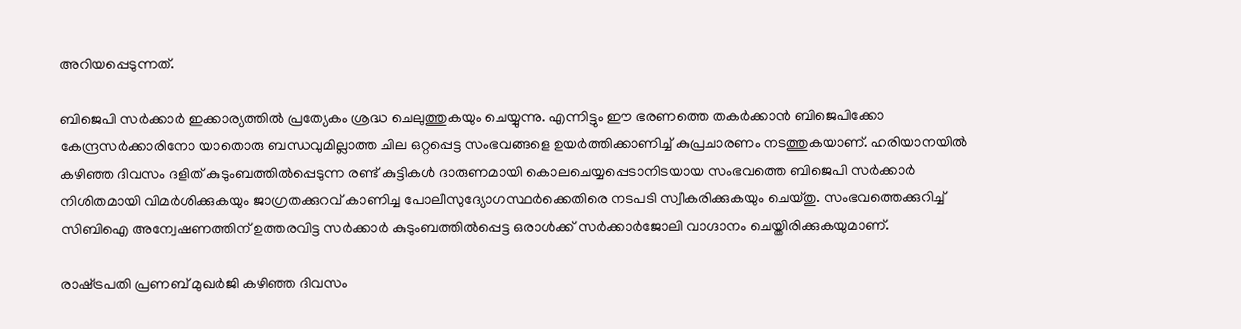അറിയപ്പെടുന്നത്.

ബിജെപി സര്‍ക്കാര്‍ ഇക്കാര്യത്തില്‍ പ്രത്യേകം ശ്രദ്ധ ചെലുത്തുകയും ചെയ്യുന്നു. എന്നിട്ടും ഈ ഭരണത്തെ തകര്‍ക്കാന്‍ ബിജെപിക്കോ കേന്ദ്രസര്‍ക്കാരിനോ യാതൊരു ബന്ധവുമില്ലാത്ത ചില ഒറ്റപ്പെട്ട സംഭവങ്ങളെ ഉയര്‍ത്തിക്കാണിച്ച് കുപ്രചാരണം നടത്തുകയാണ്. ഹരിയാനയില്‍ കഴിഞ്ഞ ദിവസം ദളിത് കുടുംബത്തില്‍പ്പെടുന്ന രണ്ട് കുട്ടികള്‍ ദാരുണമായി കൊലചെയ്യപ്പെടാനിടയായ സംഭവത്തെ ബിജെപി സര്‍ക്കാര്‍ നിശിതമായി വിമര്‍ശിക്കുകയും ജാഗ്രതക്കുറവ് കാണിച്ച പോലീസുദ്യോഗസ്ഥര്‍ക്കെതിരെ നടപടി സ്വീകരിക്കുകയും ചെയ്തു. സംഭവത്തെക്കുറിച്ച് സിബിഐ അന്വേഷണത്തിന് ഉത്തരവിട്ട സര്‍ക്കാര്‍ കുടുംബത്തില്‍പ്പെട്ട ഒരാള്‍ക്ക് സര്‍ക്കാര്‍ജോലി വാഗ്ദാനം ചെയ്തിരിക്കുകയുമാണ്.

രാഷ്‌ട്രപതി പ്രണബ് മുഖര്‍ജി കഴിഞ്ഞ ദിവസം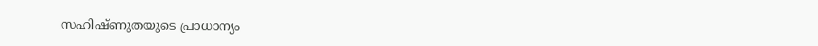സഹിഷ്ണുതയുടെ പ്രാധാന്യം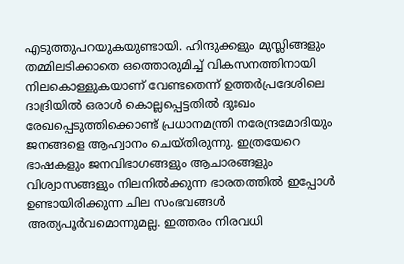എടുത്തുപറയുകയുണ്ടായി. ഹിന്ദുക്കളും മുസ്ലിങ്ങളും തമ്മിലടിക്കാതെ ഒത്തൊരുമിച്ച് വികസനത്തിനായി നിലകൊള്ളുകയാണ് വേണ്ടതെന്ന് ഉത്തര്‍പ്രദേശിലെ ദാദ്രിയില്‍ ഒരാള്‍ കൊല്ലപ്പെട്ടതില്‍ ദുഃഖം രേഖപ്പെടുത്തിക്കൊണ്ട് പ്രധാനമന്ത്രി നരേന്ദ്രമോദിയും ജനങ്ങളെ ആഹ്വാനം ചെയ്തിരുന്നു. ഇത്രയേറെ ഭാഷകളും ജനവിഭാഗങ്ങളും ആചാരങ്ങളും വിശ്വാസങ്ങളും നിലനില്‍ക്കുന്ന ഭാരതത്തില്‍ ഇപ്പോള്‍ ഉണ്ടായിരിക്കുന്ന ചില സംഭവങ്ങള്‍ അത്യപൂര്‍വമൊന്നുമല്ല. ഇത്തരം നിരവധി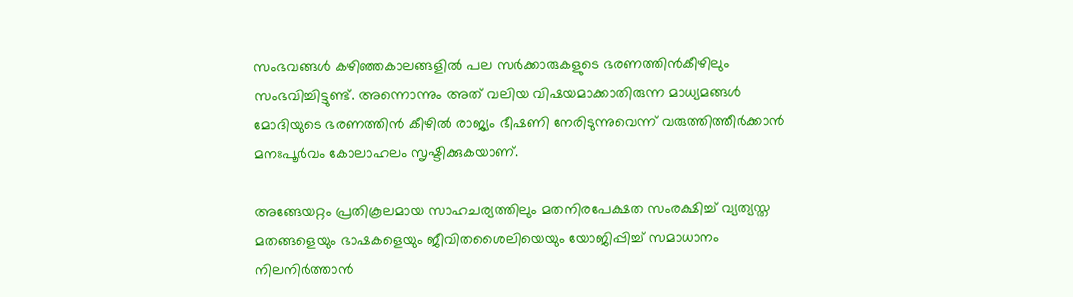സംഭവങ്ങള്‍ കഴിഞ്ഞകാലങ്ങളില്‍ പല സര്‍ക്കാരുകളുടെ ഭരണത്തിന്‍കീഴിലും സംഭവിച്ചിട്ടുണ്ട്. അന്നൊന്നും അത് വലിയ വിഷയമാക്കാതിരുന്ന മാധ്യമങ്ങള്‍ മോദിയുടെ ഭരണത്തിന്‍ കീഴില്‍ രാജ്യം ഭീഷണി നേരിടുന്നുവെന്ന് വരുത്തിത്തീര്‍ക്കാന്‍ മനഃപൂര്‍വം കോലാഹലം സൃഷ്ടിക്കുകയാണ്.

അങ്ങേയറ്റം പ്രതികൂലമായ സാഹചര്യത്തിലും മതനിരപേക്ഷത സംരക്ഷിച്ച് വ്യത്യസ്ത മതങ്ങളെയും ഭാഷകളെയും ജീവിതശൈലിയെയും യോജിപ്പിച്ച് സമാധാനം നിലനിര്‍ത്താന്‍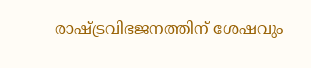രാഷ്‌ട്രവിഭജനത്തിന് ശേഷവും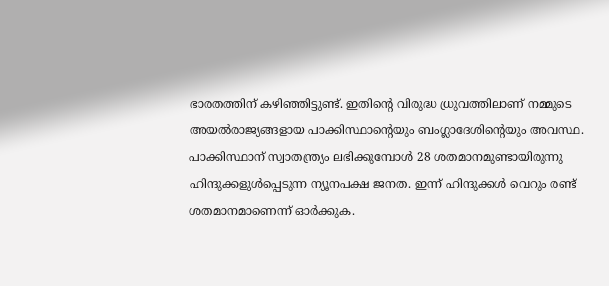ഭാരതത്തിന് കഴിഞ്ഞിട്ടുണ്ട്. ഇതിന്റെ വിരുദ്ധ ധ്രുവത്തിലാണ് നമ്മുടെ അയല്‍രാജ്യങ്ങളായ പാക്കിസ്ഥാന്റെയും ബംഗ്ലാദേശിന്റെയും അവസ്ഥ. പാക്കിസ്ഥാന് സ്വാതന്ത്ര്യം ലഭിക്കുമ്പോള്‍ 28 ശതമാനമുണ്ടായിരുന്നു ഹിന്ദുക്കളുള്‍പ്പെടുന്ന ന്യൂനപക്ഷ ജനത. ഇന്ന് ഹിന്ദുക്കള്‍ വെറും രണ്ട് ശതമാനമാണെന്ന് ഓര്‍ക്കുക.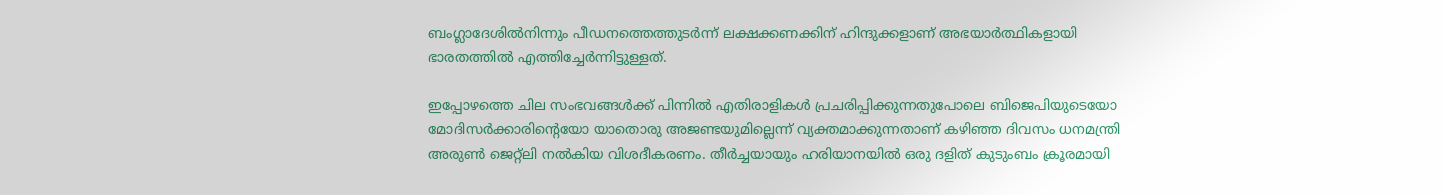ബംഗ്ലാദേശില്‍നിന്നും പീഡനത്തെത്തുടര്‍ന്ന് ലക്ഷക്കണക്കിന് ഹിന്ദുക്കളാണ് അഭയാര്‍ത്ഥികളായി ഭാരതത്തില്‍ എത്തിച്ചേര്‍ന്നിട്ടുള്ളത്.

ഇപ്പോഴത്തെ ചില സംഭവങ്ങള്‍ക്ക് പിന്നില്‍ എതിരാളികള്‍ പ്രചരിപ്പിക്കുന്നതുപോലെ ബിജെപിയുടെയോ മോദിസര്‍ക്കാരിന്റെയോ യാതൊരു അജണ്ടയുമില്ലെന്ന് വ്യക്തമാക്കുന്നതാണ് കഴിഞ്ഞ ദിവസം ധനമന്ത്രി അരുണ്‍ ജെറ്റ്‌ലി നല്‍കിയ വിശദീകരണം. തീര്‍ച്ചയായും ഹരിയാനയില്‍ ഒരു ദളിത് കുടുംബം ക്രൂരമായി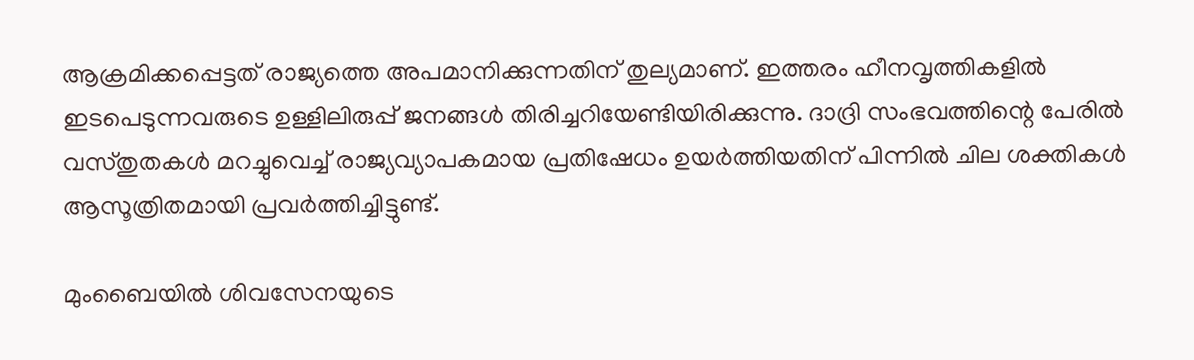ആക്രമിക്കപ്പെട്ടത് രാജ്യത്തെ അപമാനിക്കുന്നതിന് തുല്യമാണ്. ഇത്തരം ഹീനവൃത്തികളില്‍ ഇടപെടുന്നവരുടെ ഉള്ളിലിരുപ്പ് ജനങ്ങള്‍ തിരിച്ചറിയേണ്ടിയിരിക്കുന്നു. ദാദ്രി സംഭവത്തിന്റെ പേരില്‍ വസ്തുതകള്‍ മറച്ചുവെച്ച് രാജ്യവ്യാപകമായ പ്രതിഷേധം ഉയര്‍ത്തിയതിന് പിന്നില്‍ ചില ശക്തികള്‍ ആസൂത്രിതമായി പ്രവര്‍ത്തിച്ചിട്ടുണ്ട്.

മുംബൈയില്‍ ശിവസേനയുടെ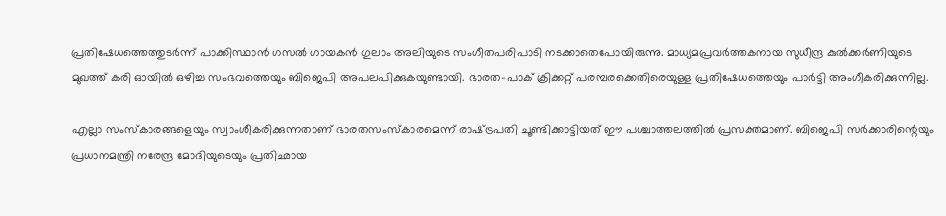പ്രതിഷേധത്തെത്തുടര്‍ന്ന് പാക്കിസ്ഥാന്‍ ഗസല്‍ ഗായകന്‍ ഗുലാം അലിയുടെ സംഗീതപരിപാടി നടക്കാതെപോയിരുന്നു. മാധ്യമപ്രവര്‍ത്തകനായ സുധീന്ദ്ര കുല്‍ക്കര്‍ണിയുടെ മുഖത്ത് കരി ഓയില്‍ ഒഴിച്ച സംഭവത്തെയും ബിജെപി അപലപിക്കുകയുണ്ടായി. ഭാരത-പാക് ക്രിക്കറ്റ് പരമ്പരക്കെതിരെയുള്ള പ്രതിഷേധത്തെയും പാര്‍ട്ടി അംഗീകരിക്കുന്നില്ല.

എല്ലാ സംസ്‌കാരങ്ങളെയും സ്വാംശീകരിക്കുന്നതാണ് ഭാരതസംസ്‌കാരമെന്ന് രാഷ്‌ട്രപതി ചൂണ്ടിക്കാട്ടിയത് ഈ പശ്ചാത്തലത്തില്‍ പ്രസക്തമാണ്. ബിജെപി സര്‍ക്കാരിന്റെയും പ്രധാനമന്ത്രി നരേന്ദ്ര മോദിയുടെയും പ്രതിഛായ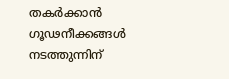തകര്‍ക്കാന്‍ ഗൂഢനീക്കങ്ങള്‍ നടത്തുന്നിന്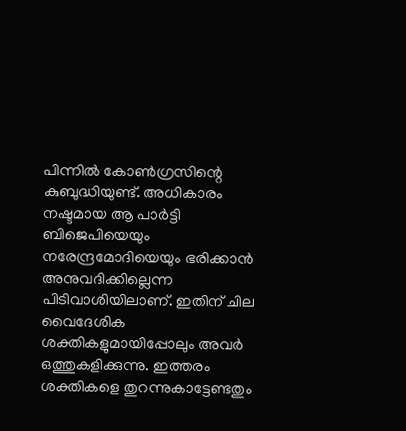പിന്നില്‍ കോണ്‍ഗ്രസിന്റെ കുബുദ്ധിയുണ്ട്. അധികാരം നഷ്ടമായ ആ പാര്‍ട്ടി ബിജെപിയെയും നരേന്ദ്രമോദിയെയും ഭരിക്കാന്‍ അനുവദിക്കില്ലെന്ന പിടിവാശിയിലാണ്. ഇതിന് ചില വൈദേശിക ശക്തികളുമായിപ്പോലും അവര്‍ ഒത്തുകളിക്കുന്നു. ഇത്തരം ശക്തികളെ തുറന്നുകാട്ടേണ്ടതും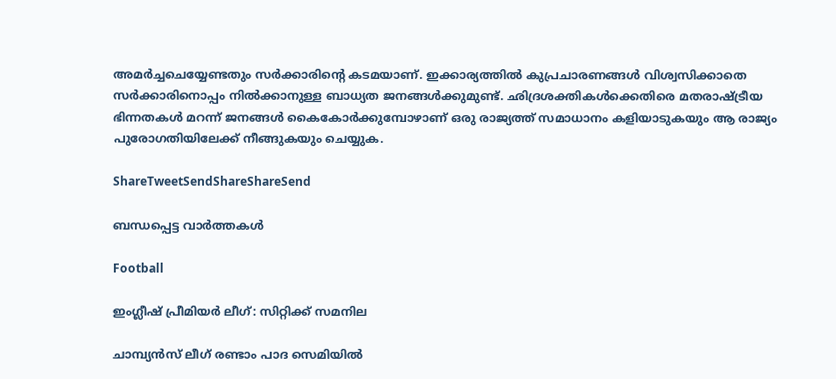അമര്‍ച്ചചെയ്യേണ്ടതും സര്‍ക്കാരിന്റെ കടമയാണ്. ഇക്കാര്യത്തില്‍ കുപ്രചാരണങ്ങള്‍ വിശ്വസിക്കാതെ സര്‍ക്കാരിനൊപ്പം നില്‍ക്കാനുള്ള ബാധ്യത ജനങ്ങള്‍ക്കുമുണ്ട്. ഛിദ്രശക്തികള്‍ക്കെതിരെ മതരാഷ്‌ട്രീയ ഭിന്നതകള്‍ മറന്ന് ജനങ്ങള്‍ കൈകോര്‍ക്കുമ്പോഴാണ് ഒരു രാജ്യത്ത് സമാധാനം കളിയാടുകയും ആ രാജ്യം പുരോഗതിയിലേക്ക് നീങ്ങുകയും ചെയ്യുക.

ShareTweetSendShareShareSend

ബന്ധപ്പെട്ട വാര്‍ത്തകള്‍

Football

ഇംഗ്ലീഷ് പ്രീമിയര്‍ ലീഗ്: സിറ്റിക്ക് സമനില

ചാമ്പ്യന്‍സ് ലീഗ് രണ്ടാം പാദ സെമിയില്‍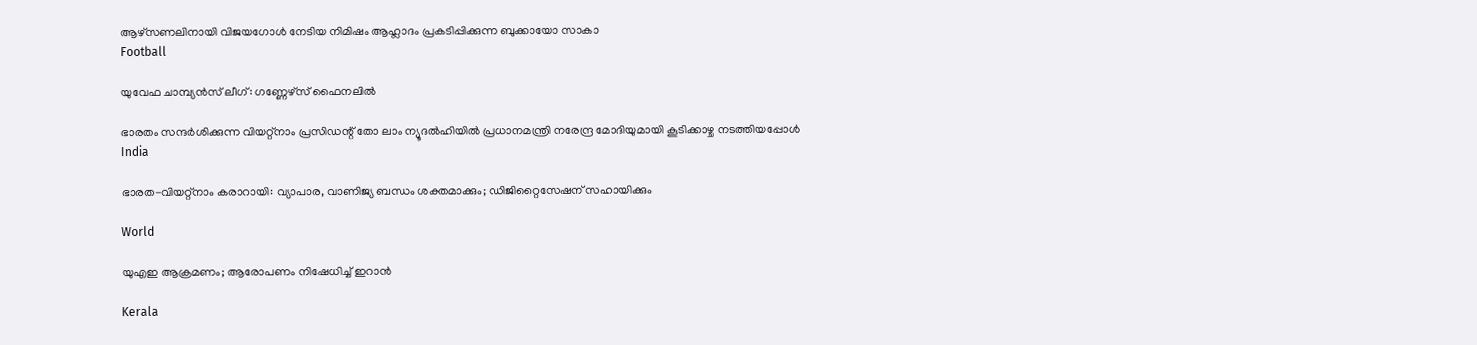ആഴ്‌സണലിനായി വിജയഗോള്‍ നേടിയ നിമിഷം ആഹ്ലാദം പ്രകടിപ്പിക്കുന്ന ബുക്കായോ സാകാ
Football

യുവേഫ ചാമ്പ്യന്‍സ് ലീഗ്: ഗണ്ണേഴ്‌സ് ഫൈനലില്‍

ഭാരതം സന്ദര്‍ശിക്കുന്ന വിയറ്റ്‌നാം പ്രസിഡന്റ് തോ ലാം ന്യൂദല്‍ഹിയില്‍ പ്രധാനമന്ത്രി നരേന്ദ്ര മോദിയുമായി കൂടിക്കാഴ്ച നടത്തിയപ്പോള്‍
India

ഭാരത-വിയറ്റ്‌നാം കരാറായി: വ്യാപാര, വാണിജ്യ ബന്ധം ശക്തമാക്കും; ഡിജിറ്റൈസേഷന് സഹായിക്കും

World

യുഎഇ ആക്രമണം; ആരോപണം നിഷേധിച്ച് ഇറാന്‍

Kerala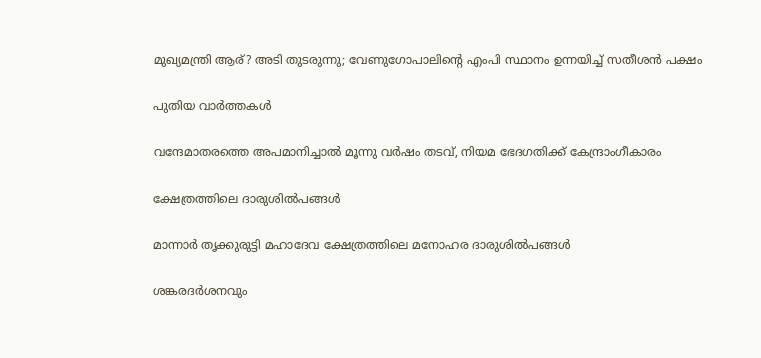മുഖ്യമന്ത്രി ആര്? അടി തുടരുന്നു; വേണുഗോപാലിന്റെ എംപി സ്ഥാനം ഉന്നയിച്ച് സതീശന്‍ പക്ഷം

പുതിയ വാര്‍ത്തകള്‍

വന്ദേമാതരത്തെ അപമാനിച്ചാല്‍ മൂന്നു വര്‍ഷം തടവ്, നിയമ ഭേദഗതിക്ക് കേന്ദ്രാംഗീകാരം

ക്ഷേത്രത്തിലെ ദാരുശില്‍പങ്ങള്‍

മാന്നാര്‍ തൃക്കുരുട്ടി മഹാദേവ ക്ഷേത്രത്തിലെ മനോഹര ദാരുശില്‍പങ്ങള്‍

ശങ്കരദര്‍ശനവും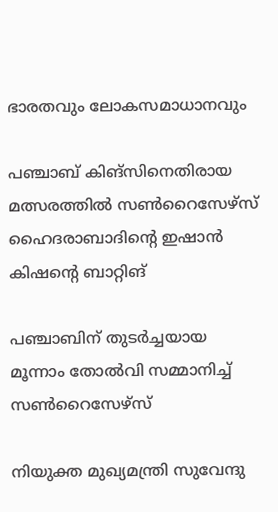ഭാരതവും ലോകസമാധാനവും

പഞ്ചാബ് കിങ്‌സിനെതിരായ മത്സരത്തില്‍ സണ്‍റൈസേഴ്‌സ് ഹൈദരാബാദിന്റെ ഇഷാന്‍ കിഷന്റെ ബാറ്റിങ്‌

പഞ്ചാബിന് തുടര്‍ച്ചയായ മൂന്നാം തോൽവി സമ്മാനിച്ച് സൺറൈസേഴ്സ്

നിയുക്ത മുഖ്യമന്ത്രി സുവേന്ദു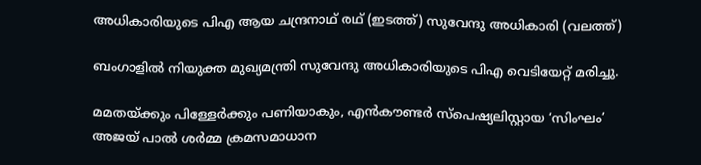അധികാരിയുടെ പിഎ ആയ ചന്ദ്രനാഥ് രഥ് (ഇടത്ത്) സുവേന്ദു അധികാരി (വലത്ത്)

ബംഗാളിൽ നിയുക്ത മുഖ്യമന്ത്രി സുവേന്ദു അധികാരിയുടെ പിഎ വെടിയേറ്റ് മരിച്ചു.

മമതയ്‌ക്കും പിള്ളേര്‍ക്കും പണിയാകും, എന്‍കൗണ്ടര്‍ സ്പെഷ്യലിസ്റ്റായ ‘സിംഘം’ അജയ് പാല്‍ ശര്‍മ്മ ക്രമസമാധാന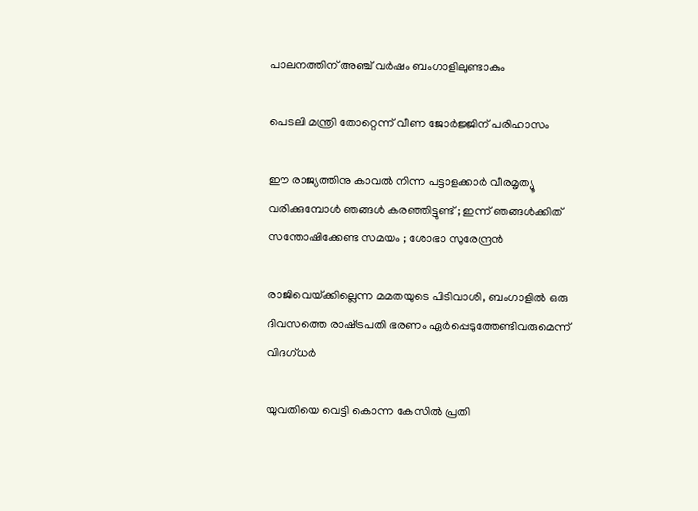പാലനത്തിന് അഞ്ച് വര്‍ഷം ബംഗാളിലുണ്ടാകും

പെടലി മന്ത്രി തോറ്റെന്ന് വീണ ജോര്‍ജ്ജിന് പരിഹാസം

ഈ രാജ്യത്തിനു കാവൽ നിന്ന പട്ടാളക്കാർ വീരമൃത്യൂ വരിക്കുമ്പോൾ ഞങ്ങൾ കരഞ്ഞിട്ടുണ്ട് ; ഇന്ന് ഞങ്ങൾക്കിത് സന്തോഷിക്കേണ്ട സമയം ; ശോഭാ സുരേന്ദ്രൻ

രാജിവെയ്‌ക്കില്ലെന്ന മമതയുടെ പിടിവാശി, ബംഗാളില്‍ ഒരു ദിവസത്തെ രാഷ്‌ട്രപതി ഭരണം ഏര്‍പ്പെടുത്തേണ്ടിവരുമെന്ന് വിദഗ്ധര്‍

യുവതിയെ വെട്ടി കൊന്ന കേസില്‍ പ്രതി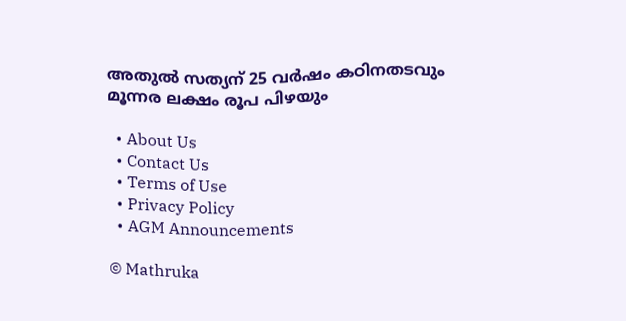അതുല്‍ സത്യന് 25 വര്‍ഷം കഠിനതടവും മൂന്നര ലക്ഷം രൂപ പിഴയും

  • About Us
  • Contact Us
  • Terms of Use
  • Privacy Policy
  • AGM Announcements

© Mathruka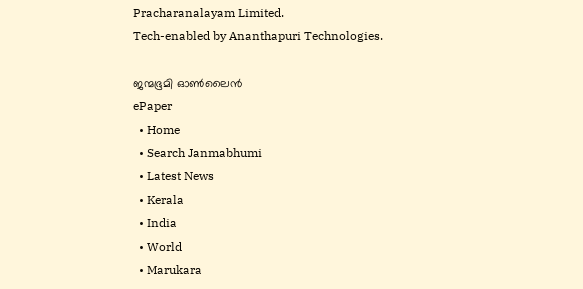Pracharanalayam Limited.
Tech-enabled by Ananthapuri Technologies.

ജന്മഭൂമി ഓണ്‍ലൈന്‍
ePaper
  • Home
  • Search Janmabhumi
  • Latest News
  • Kerala
  • India
  • World
  • Marukara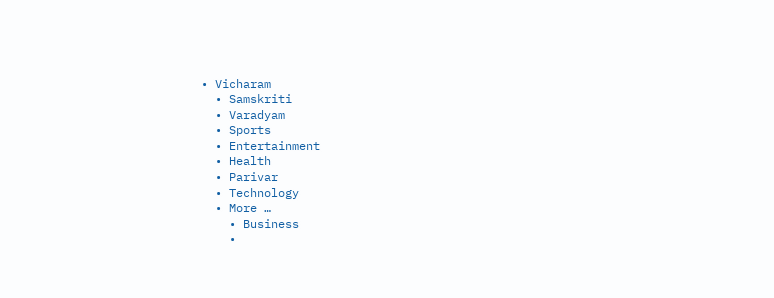• Vicharam
  • Samskriti
  • Varadyam
  • Sports
  • Entertainment
  • Health
  • Parivar
  • Technology
  • More …
    • Business
    •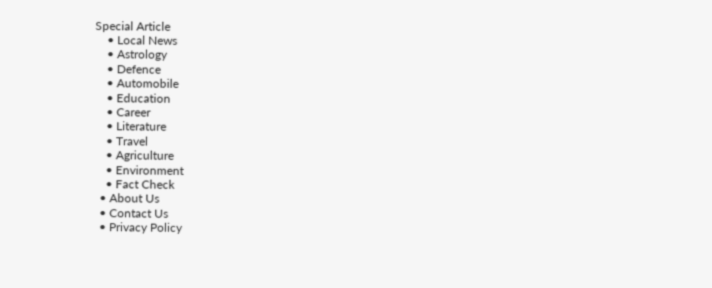Special Article
    • Local News
    • Astrology
    • Defence
    • Automobile
    • Education
    • Career
    • Literature
    • Travel
    • Agriculture
    • Environment
    • Fact Check
  • About Us
  • Contact Us
  • Privacy Policy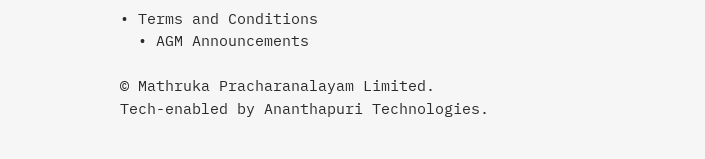• Terms and Conditions
  • AGM Announcements

© Mathruka Pracharanalayam Limited.
Tech-enabled by Ananthapuri Technologies.